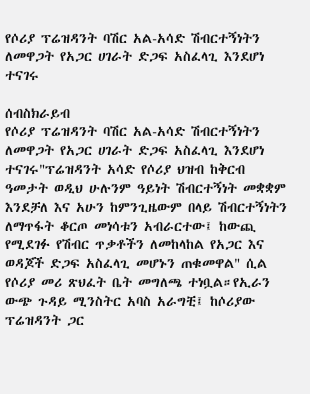የሶሪያ ፕሬዝዳንት ባሽር አል-አሳድ ሽብርተኝነትን ለመዋጋት የአጋር ሀገራት ድጋፍ አስፈላጊ እንደሆነ ተናገሩ

ሰብስክራይብ
የሶሪያ ፕሬዝዳንት ባሽር አል-አሳድ ሽብርተኝነትን ለመዋጋት የአጋር ሀገራት ድጋፍ አስፈላጊ እንደሆነ ተናገሩ"ፕሬዝዳንት አሳድ የሶሪያ ህዝብ ከቅርብ ዓመታት ወዲህ ሁሉንም ዓይነት ሽብርተኝነት መቋቋም እንደቻለ እና አሁን ከምንጊዜውም በላይ ሽብርተኝነትን ለማጥፋት ቆርጦ መነሳቱን አብራርተው፤ ከውጪ የሚደገፉ የሽብር ጥቃቶችን ለመከላከል የአጋር እና ወዳጆች ድጋፍ አስፈላጊ መሆኑን ጠቁመዋል" ሲል የሶሪያ መሪ ጽህፈት ቤት መግለጫ ተነቧል።የኢራን ውጭ ጉዳይ ሚንስትር አባስ አራግቺ፤ ከሶሪያው ፕሬዝዳንት ጋር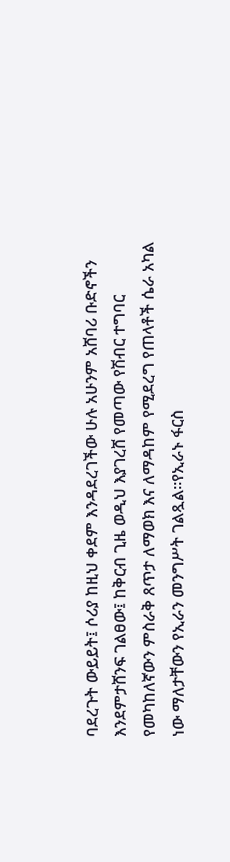ባደረጉት ውይይት፤ ሶሪያ ከዚህ ቀደም እንዳደረገችው ሁሉ አሁንም አሸባሪ ቡድኖችን እንደምታሸንፍ ገልፀው፤ ከቅርብ ጊዜ ወዲህ እያገረሸ የመጣው የሽብር ተግባር የመካከለኛውን ምስራቅ ጸጥታ ለማወክ እና ለማዳከም የሚደረግ የጠላቶች ሴራ አካል ነው ማለታቸውን የኢራን መንግሥት ገልጿል፡፡የኢራኑ ፋርስ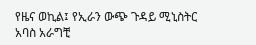የዜና ወኪል፤ የኢራን ውጭ ጉዳይ ሚኒስትር አባስ አራግቺ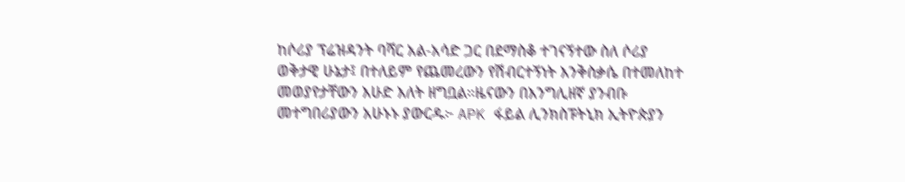ከሶሪያ ፕሬዝዳንት ባሻር አል-አሳድ ጋር በደማስቆ ተገናኝተው ስለ ሶሪያ ወቅታዊ ሁኔታ፤ በተለይም የጨመረውን የሽብርተኝነት እንቅስቃሴ በተመለከተ መወያየታቸውን እሁድ እለት ዘግቧል።ዜናውን በእንግሊዘኛ ያንብቡ መተግበሪያውን አሁኑኑ ያውርዱ፦ APK ፋይል ሊንክስፑትኒክ ኢትዮጵያን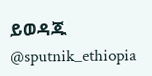ይወዳጁ @sputnik_ethiopia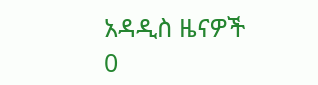አዳዲስ ዜናዎች
0